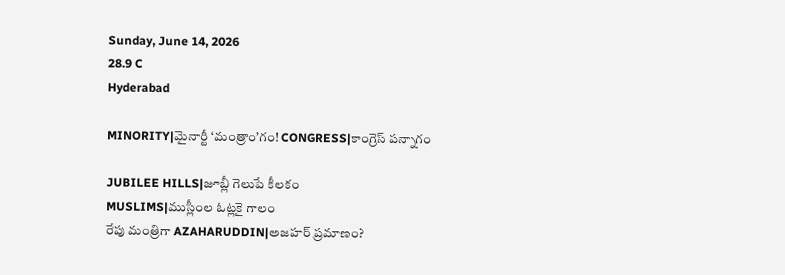Sunday, June 14, 2026
28.9 C
Hyderabad

MINORITY|మైనార్టీ ‘మంత్రాం’గం! CONGRESS|కాంగ్రెస్ పన్నాగం

JUBILEE HILLS|జూబ్లీ గెలుపే కీలకం
MUSLIMS|ముస్లీంల ఓట్లకై గాలం
రేపు మంత్రిగా AZAHARUDDIN|అజహర్ ప్రమాణం?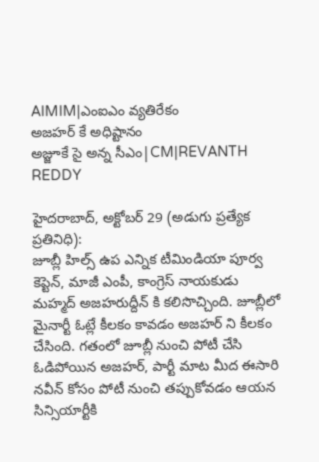AIMIM|ఎంఐఎం వ్యతిరేకం
అజహర్ కే అధిష్టానం
అజ్జూకే సై అన్న సీఎం|CM|REVANTH REDDY

హైదరాబాద్, అక్టోబర్ 29 (అడుగు ప్రత్యేక ప్రతినిధి):
జూబ్లీ హిల్స్ ఉప ఎన్నిక టీమిండియా పూర్వ కెప్టెన్, మాజీ ఎంపీ, కాంగ్రెస్ నాయకుడు మహ్మద్ అజహరుద్దీన్ కి కలిసొచ్చింది. జూబ్లీలో మైనార్టీ ఓట్లే కీలకం కావడం అజహర్ ని కీలకం చేసింది. గతంలో జూబ్లీ నుంచి పోటీ చేసి ఓడిపోయిన అజహర్, పార్టీ మాట మీద ఈసారి నవీన్ కోసం పోటీ నుంచి తప్పుకోవడం ఆయన సిన్సియార్టీకి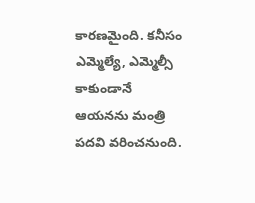కారణమైంది. కనీసం ఎమ్మెల్యే, ఎమ్మెల్సీ కాకుండానే ఆయనను మంత్రి పదవి వరించనుంది.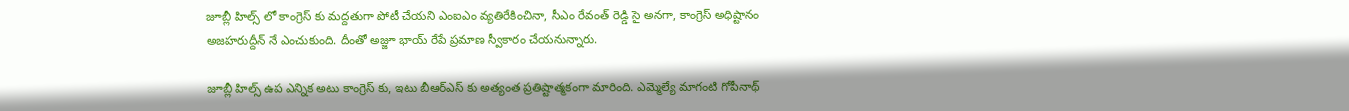జూబ్లీ హిల్స్ లో కాంగ్రెస్ కు మద్దతుగా పోటీ చేయని ఎంఐఎం వ్యతిరేకించినా, సీఎం రేవంత్ రెడ్డి సై అనగా, కాంగ్రెస్ అధిష్టానం అజహరుద్దీన్ నే ఎంచుకుంది. దీంతో అజ్జూ భాయ్ రేపే ప్రమాణ స్వీకారం చేయనున్నారు.

జూబ్లీ హిల్స్ ఉప ఎన్నిక అటు కాంగ్రెస్ కు, ఇటు బీఆర్ఎస్ కు అత్యంత ప్రతిష్టాత్మకంగా మారింది. ఎమ్మెల్యే మాగంటి గోపీనాథ్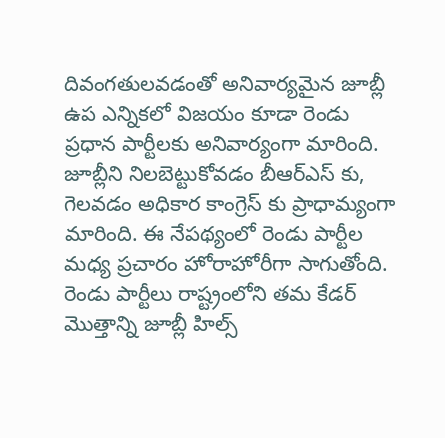దివంగతులవడంతో అనివార్యమైన జూబ్లీ ఉప ఎన్నికలో విజయం కూడా రెండు ప్రధాన పార్టీలకు అనివార్యంగా మారింది. జూబ్లీని నిలబెట్టుకోవడం బీఆర్ఎస్ కు, గెలవడం అధికార కాంగ్రెస్ కు ప్రాధామ్యంగా మారింది. ఈ నేపథ్యంలో రెండు పార్టీల మధ్య ప్రచారం హోరాహోరీగా సాగుతోంది. రెండు పార్టీలు రాష్ట్రంలోని తమ కేడర్ మొత్తాన్ని జూబ్లీ హిల్స్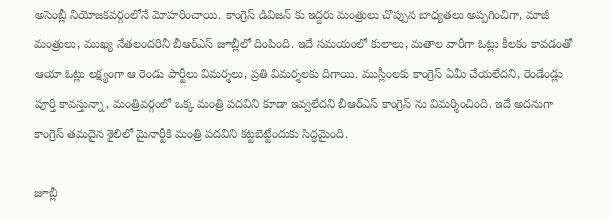అసెంబ్లీ నియోజకవర్గంలోనే మోహరించాయి. కాంగ్రెస్ డివిజన్ కు ఇద్దరు మంత్రులు చొప్పున బాధ్యతలు అప్పగించిగా, మాజీ మంత్రులు, ముఖ్య నేతలందరినీ బీఆర్ఎస్ జూబ్లీలో దింపింది. ఇదే సమయంలో కులాలు, మతాల వారీగా ఓట్లు కీలకం కావడంతో ఆయా ఓట్లు లక్ష్యంగా ఆ రెండు పార్టీలు విమర్శలు, ప్రతి విమర్శలకు దిగాయి. ముస్లీంలకు కాంగ్రెస్ ఏమీ చేయలేదని, రెండేండ్లు పూర్తి కావస్తున్నా, మంత్రివర్గంలో ఒక్క మంత్రి పదవిని కూడా ఇవ్వలేదని బీఆర్ఎస్ కాంగ్రెస్ ను విమర్శించింది. ఇదే అదనుగా కాంగ్రెస్ తమదైన శైలిలో మైనార్టీకి మంత్రి పదవిని కట్టబెట్టేందుకు సిద్ధమైంది.

జూబ్లీ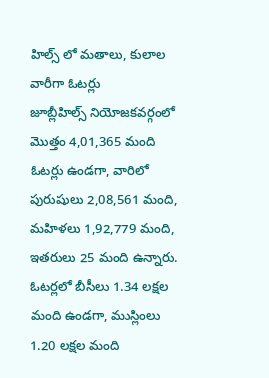హిల్స్ లో మతాలు, కులాల వారీగా ఓటర్లు
జూబ్లీహిల్స్ నియోజకవర్గంలో మొత్తం 4,01,365 మంది ఓటర్లు ఉండగా, వారిలో పురుషులు 2,08,561 మంది, మహిళలు 1,92,779 మంది, ఇతరులు 25 మంది ఉన్నారు. ఓటర్లలో బీసీలు 1.34 లక్షల మంది ఉండగా, ముస్లింలు 1.20 లక్షల మంది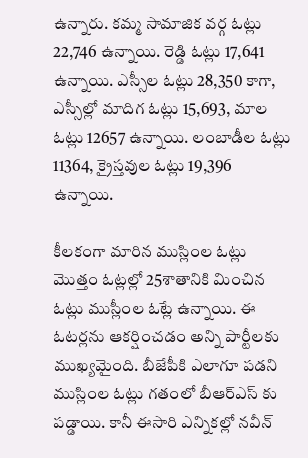ఉన్నారు. కమ్మ సామాజిక వర్గ ఓట్లు 22,746 ఉన్నాయి. రెడ్డి ఓట్లు 17,641 ఉన్నాయి. ఎస్సీల ఓట్లు 28,350 కాగా, ఎస్సీల్లో మాదిగ ఓట్లు 15,693, మాల ఓట్లు 12657 ఉన్నాయి. లంబాడీల ఓట్లు 11364, క్రైస్తవుల ఓట్లు 19,396 ఉన్నాయి.

కీలకంగా మారిన ముస్లింల ఓట్లు
మొత్తం ఓట్లల్లో 25శాతానికి మించిన ఓట్లు ముస్లీంల ఓట్లే ఉన్నాయి. ఈ ఓటర్లను ఆకర్షించడం అన్ని పార్టీలకు ముఖ్యమైంది. బీజేపీకి ఎలాగూ పడని ముస్లింల ఓట్లు గతంలో బీఆర్ఎస్ కు పడ్డాయి. కానీ ఈసారి ఎన్నికల్లో నవీన్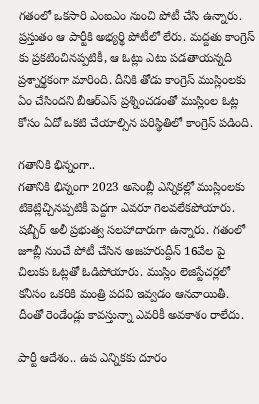గతంలో ఒకసారి ఎంఐఎం నుంచి పోటీ చేసి ఉన్నారు. ప్రస్తుతం ఆ పార్టీకి అభ్యర్థి పోటీలో లేరు. మద్దతు కాంగ్రెస్ కు ప్రకటించినప్పటికీ, ఆ ఓట్లు ఎటు పడతాయన్నది ప్రశ్నార్థకంగా మారింది. దీనికి తోడు కాంగ్రెస్ ముస్లింలకు ఏం చేసిందని బీఆర్ఎస్ ప్రశ్నించడంతో ముస్లింల ఓట్ల కోసం ఏదో ఒకటి చేయాల్సిన పరిస్థితిలో కాంగ్రెస్ పడింది.

గతానికి భిన్నంగా..
గతానికి భిన్నంగా 2023 అసెంబ్లీ ఎన్నికల్లో ముస్లింలకు టికెట్లిచ్చినప్పటికీ పెద్దగా ఎవరూ గెలవలేకపోయారు. షబ్బీర్ అలీ ప్రభుత్వ సలహాదారుగా ఉన్నారు. గతంలో జూబ్లీ నుంచే పోటీ చేసిన అజహరుద్దీన్ 16వేల పై చిలుకు ఓట్లతో ఓడిపోయారు. ముస్లిం లెజిస్టేచర్లలో కనీసం ఒకరికి మంత్రి పదవి ఇవ్వడం ఆనవాయితీ. దీంతో రెండేండ్లు కావస్తున్నా ఎవరికీ అవకాశం రాలేదు.

పార్టీ ఆదేశం.. ఉప ఎన్నికకు దూరం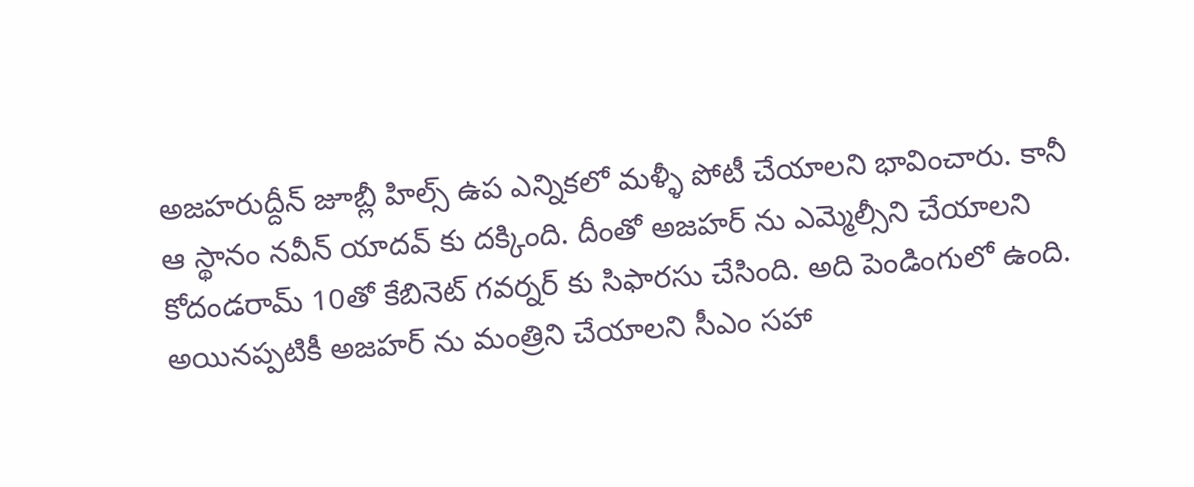అజహరుద్దీన్ జూబ్లీ హిల్స్ ఉప ఎన్నికలో మళ్ళీ పోటీ చేయాలని భావించారు. కానీ ఆ స్థానం నవీన్ యాదవ్ కు దక్కింది. దీంతో అజహర్ ను ఎమ్మెల్సీని చేయాలని కోదండరామ్ 10తో కేబినెట్ గవర్నర్ కు సిఫారసు చేసింది. అది పెండింగులో ఉంది. అయినప్పటికీ అజహర్ ను మంత్రిని చేయాలని సీఎం సహా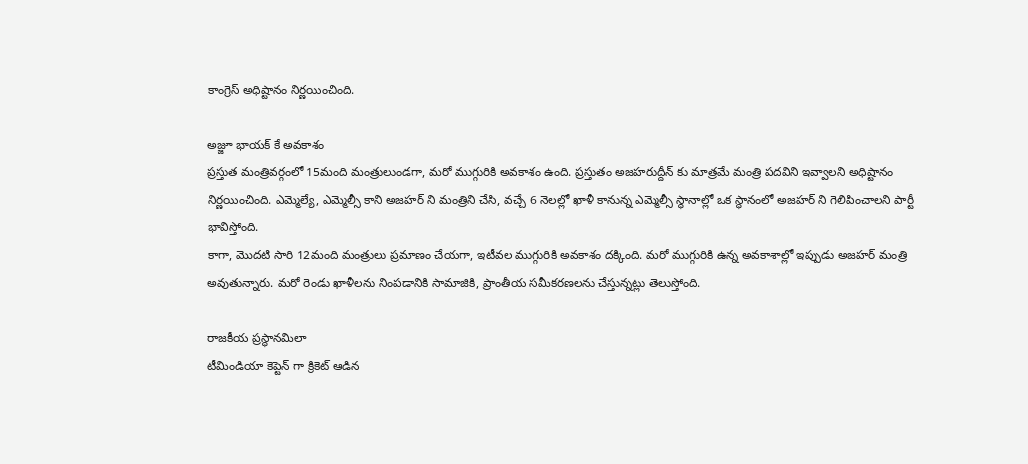కాంగ్రెస్ అధిష్టానం నిర్ణయించింది.

అజ్జూ భాయక్ కే అవకాశం
ప్రస్తుత మంత్రివర్గంలో 15మంది మంత్రులుండగా, మరో ముగ్గురికి అవకాశం ఉంది. ప్రస్తుతం అజహరుద్దీన్ కు మాత్రమే మంత్రి పదవిని ఇవ్వాలని అధిష్టానం నిర్ణయించింది. ఎమ్మెల్యే, ఎమ్మెల్సీ కాని అజహర్ ని మంత్రిని చేసి, వచ్చే 6 నెలల్లో ఖాళీ కానున్న ఎమ్మెల్సీ స్థానాల్లో ఒక స్థానంలో అజహర్ ని గెలిపించాలని పార్టీ భావిస్తోంది.
కాగా, మొదటి సారి 12మంది మంత్రులు ప్రమాణం చేయగా, ఇటీవల ముగ్గురికి అవకాశం దక్కింది. మరో ముగ్గురికి ఉన్న అవకాశాల్లో ఇప్పుడు అజహర్ మంత్రి అవుతున్నారు. మరో రెండు ఖాళీలను నింపడానికి సామాజికి, ప్రాంతీయ సమీకరణలను చేస్తున్నట్లు తెలుస్తోంది.

రాజకీయ ప్రస్థానమిలా
టీమిండియా కెప్టెన్ గా క్రికెట్ ఆడిన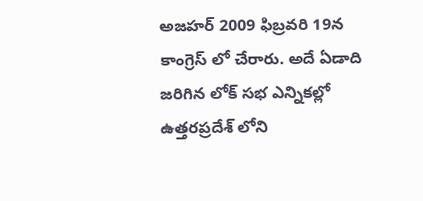అజహర్ 2009 ఫిబ్రవరి 19న కాంగ్రెస్ లో చేరారు. అదే ఏడాది జరిగిన లోక్ సభ ఎన్నికల్లో ఉత్తరప్రదేశ్ లోని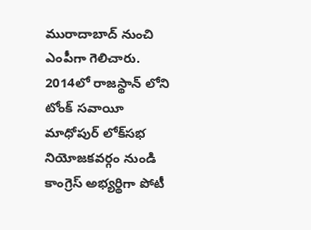మురాదాబాద్ నుంచి ఎంపీగా గెలిచారు. 2014లో రాజస్థాన్ లోని టోంక్ సవాయీ మాధోపుర్ లోక్‌సభ నియోజకవర్గం నుండి కాంగ్రెస్ అభ్యర్థిగా పోటీ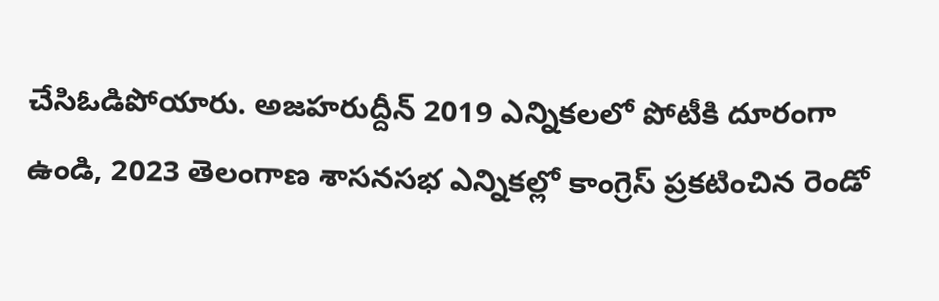చేసిఓడిపోయారు. అజహరుద్దీన్‌ 2019 ఎన్నికలలో పోటీకి దూరంగా ఉండి, 2023 తెలంగాణ శాసనసభ ఎన్నికల్లో కాంగ్రెస్‌ ప్రకటించిన రెండో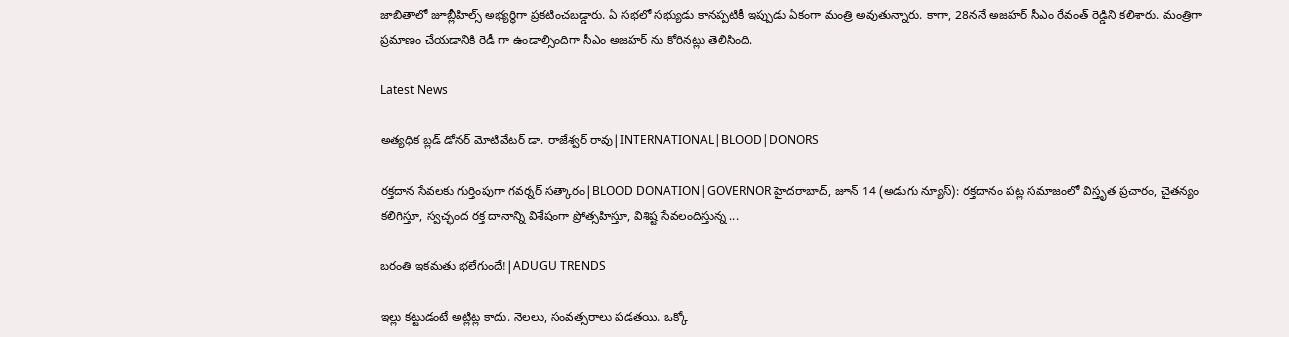జాబితాలో జూబ్లీహిల్స్‌ అభ్యర్థిగా ప్రకటించబడ్డారు. ఏ సభలో సభ్యుడు కానప్పటికీ ఇప్పుడు ఏకంగా మంత్రి అవుతున్నారు. కాగా, 28ననే అజహర్ సీఎం రేవంత్ రెడ్డిని కలిశారు. మంత్రిగా ప్రమాణం చేయడానికి రెడీ గా ఉండాల్సిందిగా సీఎం అజహర్ ను కోరినట్లు తెలిసింది.

Latest News

అత్యధిక బ్లడ్ డోనర్ మోటివేటర్ డా. రాజేశ్వర్ రావు|INTERNATIONAL|BLOOD|DONORS

రక్తదాన సేవలకు గుర్తింపుగా గవర్నర్ సత్కారం|BLOOD DONATION|GOVERNOR హైదరాబాద్, జూన్ 14 (అడుగు న్యూస్): రక్తదానం పట్ల సమాజంలో విస్తృత ప్రచారం, చైతన్యం కలిగిస్తూ, స్వచ్ఛంద రక్త దానాన్ని విశేషంగా ప్రోత్సహిస్తూ, విశిష్ట సేవలందిస్తున్న ...

బరంతి ఇకమతు భలేగుందే!|ADUGU TRENDS

ఇల్లు కట్టుడంటే అట్లిట్ల కాదు. నెలలు, సంవత్సరాలు పడతయి. ఒక్కో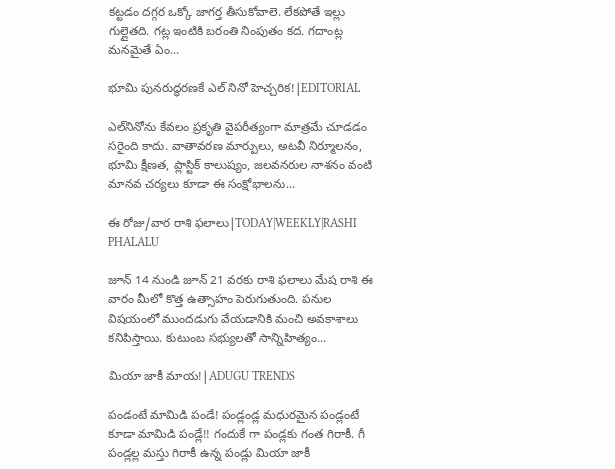కట్టడం దగ్గర ఒక్కో జాగర్త తీసుకోవాలె. లేకపోతే ఇల్లు గుల్లైతది. గట్ల ఇంటికి బరంతి నింపుతం కద. గదాంట్ల మనమైతే ఏం...

భూమి పునరుద్ధరణకే ఎల్ నినో హెచ్చరిక!|EDITORIAL

ఎల్‌నినోను కేవలం ప్రకృతి వైపరీత్యంగా మాత్రమే చూడడం సరైంది కాదు. వాతావరణ మార్పులు, అటవీ నిర్మూలనం, భూమి క్షీణత, ప్లాస్టిక్ కాలుష్యం, జలవనరుల నాశనం వంటి మానవ చర్యలు కూడా ఈ సంక్షోభాలను...

ఈ రోజు/వార రాశి ఫలాలు|TODAY|WEEKLY|RASHI PHALALU

జూన్ 14 నుండి జూన్ 21 వరకు రాశి ఫలాలు మేష రాశి ఈ వారం మీలో కొత్త ఉత్సాహం పెరుగుతుంది. పనుల విషయంలో ముందడుగు వేయడానికి మంచి అవకాశాలు కనిపిస్తాయి. కుటుంబ సభ్యులతో సాన్నిహిత్యం...

మియా జాకీ మాయ!|ADUGU TRENDS

పండంటే మామిడి పండే! పండ్లండ్ల మధురమైన పండ్లంటే కూడా మామిడి పండ్లే!! గందుకే గా పండ్లకు గంత గిరాకీ. గీ పండ్లల్ల మస్తు గిరాకీ ఉన్న పండ్లు మియా జాకీ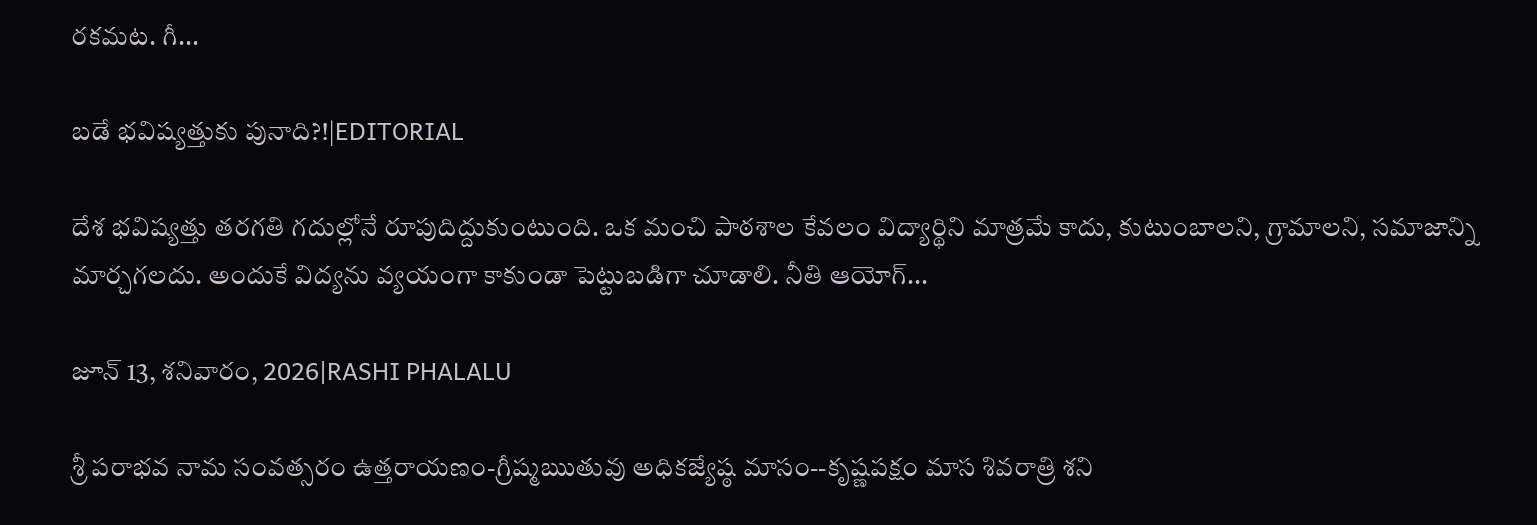రకమట. గీ...

బడే భవిష్యత్తుకు పునాది?!|EDITORIAL

దేశ భవిష్యత్తు తరగతి గదుల్లోనే రూపుదిద్దుకుంటుంది. ఒక మంచి పాఠశాల కేవలం విద్యార్థిని మాత్రమే కాదు, కుటుంబాలని, గ్రామాలని, సమాజాన్ని మార్చగలదు. అందుకే విద్యను వ్యయంగా కాకుండా పెట్టుబడిగా చూడాలి. నీతి ఆయోగ్...

జూన్ 13, శనివారం, 2026|RASHI PHALALU

శ్రీ పరాభవ నామ సంవత్సరం ఉత్తరాయణం-గ్రీష్మఋతువు అధికజ్యేష్ఠ మాసం--కృష్ణపక్షం మాస శివరాత్రి శని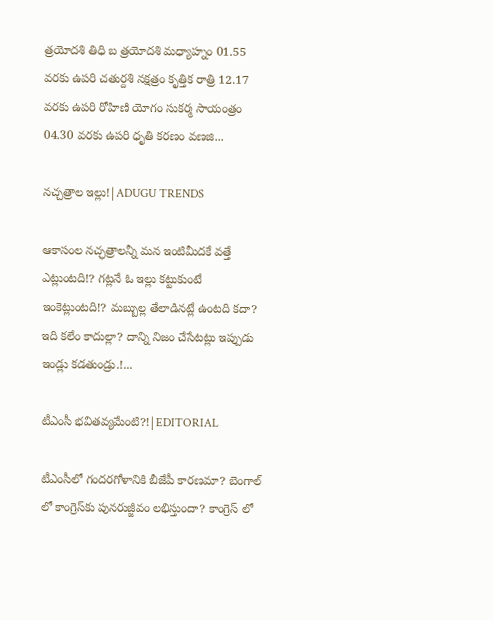త్రయోదశి తిధి బ త్రయోదశి మధ్యాహ్నం 01.55 వరకు ఉపరి చతుర్దశి నక్షత్రం కృత్తిక రాత్రి 12.17 వరకు ఉపరి రోహిణి యోగం సుకర్మ సాయంత్రం 04.30 వరకు ఉపరి ధృతి కరణం వణజి...

నచ్చత్రాల ఇల్లు!|ADUGU TRENDS

ఆకాసంల నచ్ఛత్రాలన్నీ మన ఇంటిమీదకే వత్తే ఎట్లుంటది!? గట్లనే ఓ ఇల్లు కట్టుకుంటే ఇంకెట్లుంటది!? మబ్బుల్ల తేలాడినట్లే ఉంటది కదా? ఇది కలేం కాదుల్లా? దాన్ని నిజం చేసేటట్లు ఇప్పుడు ఇండ్లు కడతుండ్రు.!...

టీఎంసీ భవితవ్యమేంటి?!|EDITORIAL

టీఎంసీలో గందరగోళానికి బీజేపీ కారణమా? బెంగాల్ లో కాంగ్రెస్‌కు పునరుజ్జీవం లభిస్తుందా? కాంగ్రెస్ లో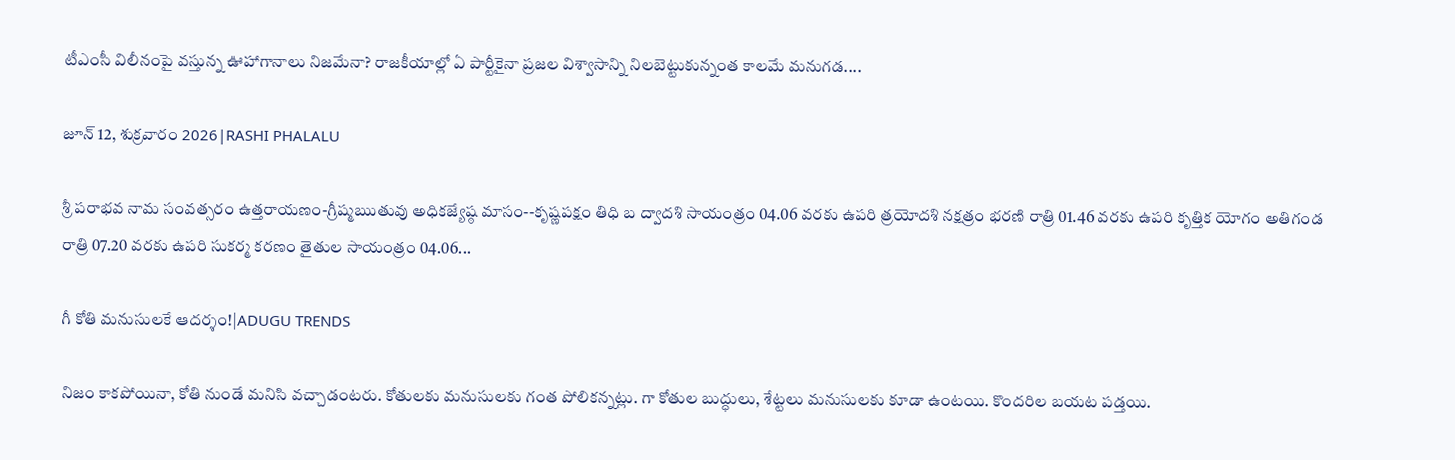టీఎంసీ విలీనంపై వస్తున్న ఊహాగానాలు నిజమేనా? రాజకీయాల్లో ఏ పార్టీకైనా ప్రజల విశ్వాసాన్ని నిలబెట్టుకున్నంత కాలమే మనుగడ....

జూన్ 12, శుక్రవారం 2026|RASHI PHALALU

శ్రీ పరాభవ నామ సంవత్సరం ఉత్తరాయణం-గ్రీష్మఋతువు అధికజ్యేష్ఠ మాసం--కృష్ణపక్షం తిధి బ ద్వాదశి సాయంత్రం 04.06 వరకు ఉపరి త్రయోదశి నక్షత్రం భరణి రాత్రి 01.46 వరకు ఉపరి కృత్తిక యోగం అతిగండ రాత్రి 07.20 వరకు ఉపరి సుకర్మ కరణం తైతుల సాయంత్రం 04.06...

గీ కోతి మనుసులకే ఆదర్శం!|ADUGU TRENDS

నిజం కాకపోయినా, కోతి నుండే మనిసి వచ్చాడంటరు. కోతులకు మనుసులకు గంత పోలికన్నట్లు. గా కోతుల బుద్ధులు, శేట్టలు మనుసులకు కూడా ఉంటయి. కొందరిల బయట పడ్తయి.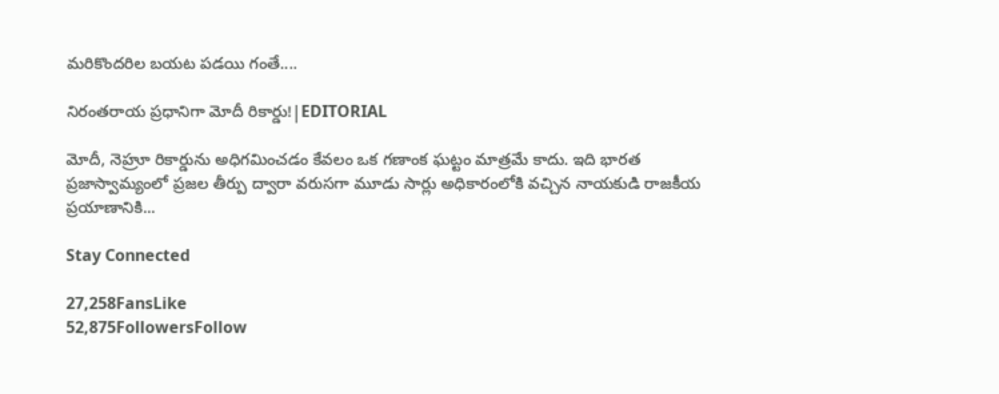మరికొందరిల బయట పడయి గంతే....

నిరంతరాయ ప్రధానిగా మోదీ రికార్డు!|EDITORIAL

మోదీ, నెహ్రూ రికార్డును అధిగమించడం కేవలం ఒక గణాంక ఘట్టం మాత్రమే కాదు. ఇది భారత ప్రజాస్వామ్యంలో ప్రజల తీర్పు ద్వారా వరుసగా మూడు సార్లు అధికారంలోకి వచ్చిన నాయకుడి రాజకీయ ప్రయాణానికి...

Stay Connected

27,258FansLike
52,875FollowersFollow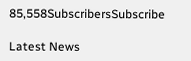85,558SubscribersSubscribe

Latest News